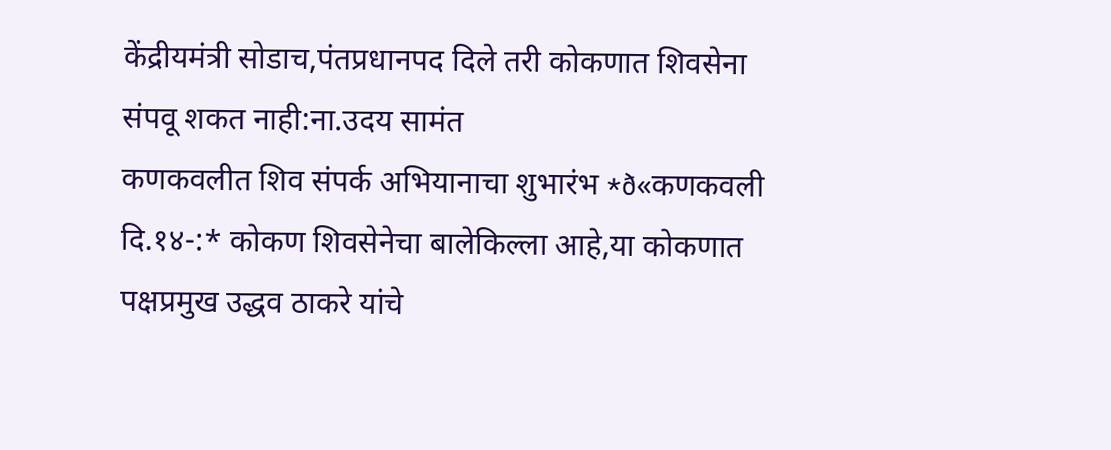केंद्रीयमंत्री सोडाच,पंतप्रधानपद दिले तरी कोकणात शिवसेना संपवू शकत नाही:ना.उदय सामंत
कणकवलीत शिव संपर्क अभियानाचा शुभारंभ *ð«कणकवली दि.१४-:* कोकण शिवसेनेचा बालेकिल्ला आहे,या कोकणात पक्षप्रमुख उद्धव ठाकरे यांचे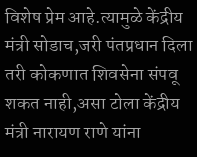विशेष प्रेम आहे.त्यामुळे केंद्रीय मंत्री सोडाच,जरी पंतप्रधान दिला तरी कोकणात शिवसेना संपवू शकत नाही,असा टोला केंद्रीय मंत्री नारायण राणे यांना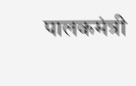पालकमंत्री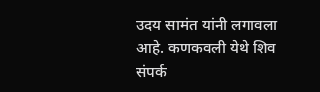उदय सामंत यांनी लगावला आहे. कणकवली येथे शिव संपर्क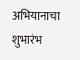अभियानाचा शुभारंभ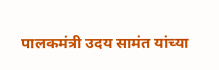पालकमंत्री उदय सामंत यांच्या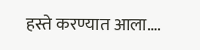हस्ते करण्यात आला….